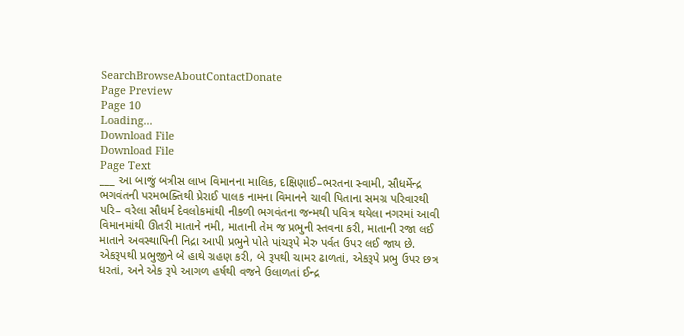SearchBrowseAboutContactDonate
Page Preview
Page 10
Loading...
Download File
Download File
Page Text
___ આ બાજું બત્રીસ લાખ વિમાનના માલિક, દક્ષિણાઈ–ભરતના સ્વામી, સૌધર્મેન્દ્ર ભગવંતની પરમભક્તિથી પ્રેરાઈ પાલક નામના વિમાનને ચાવી પિતાના સમગ્ર પરિવારથી પરિ– વરેલા સૌધર્મ દેવલોકમાંથી નીકળી ભગવંતના જન્મથી પવિત્ર થયેલા નગરમાં આવી વિમાનમાંથી ઊતરી માતાને નમી, માતાની તેમ જ પ્રભુની સ્તવના કરી, માતાની રજા લઈ માતાને અવસ્થાપિની નિદ્રા આપી પ્રભુને પોતે પાંચરૂપે મેરુ પર્વત ઉપર લઈ જાય છે. એકરૂપથી પ્રભુજીને બે હાથે ગ્રહણ કરી, બે રૂપથી ચામર ઢાળતાં, એકરૂપે પ્રભુ ઉપર છત્ર ધરતાં, અને એક રૂપે આગળ હર્ષથી વજને ઉલાળતાં ઈન્દ્ર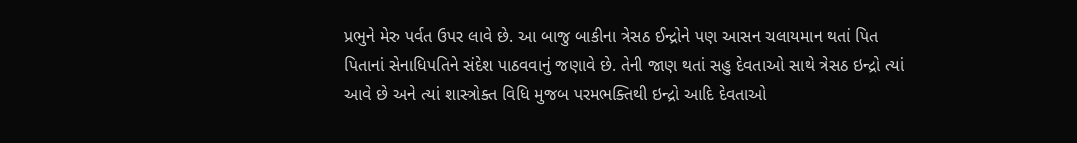પ્રભુને મેરુ પર્વત ઉપર લાવે છે. આ બાજુ બાકીના ત્રેસઠ ઈન્દ્રોને પણ આસન ચલાયમાન થતાં પિત પિતાનાં સેનાધિપતિને સંદેશ પાઠવવાનું જણાવે છે. તેની જાણ થતાં સહુ દેવતાઓ સાથે ત્રેસઠ ઇન્દ્રો ત્યાં આવે છે અને ત્યાં શાસ્ત્રોક્ત વિધિ મુજબ પરમભક્તિથી ઇન્દ્રો આદિ દેવતાઓ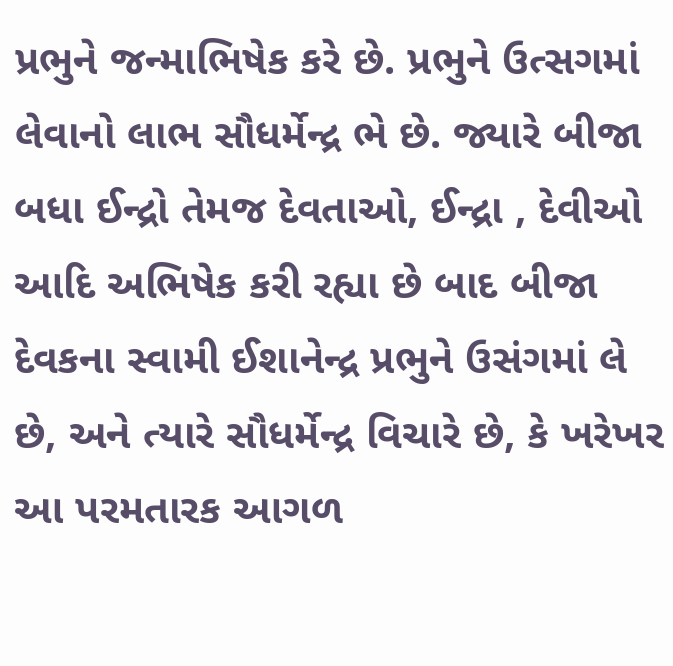પ્રભુને જન્માભિષેક કરે છે. પ્રભુને ઉત્સગમાં લેવાનો લાભ સૌધર્મેન્દ્ર ભે છે. જ્યારે બીજા બધા ઈન્દ્રો તેમજ દેવતાઓ, ઈન્દ્રા , દેવીઓ આદિ અભિષેક કરી રહ્યા છે બાદ બીજા દેવકના સ્વામી ઈશાનેન્દ્ર પ્રભુને ઉસંગમાં લે છે, અને ત્યારે સૌધર્મેન્દ્ર વિચારે છે, કે ખરેખર આ પરમતારક આગળ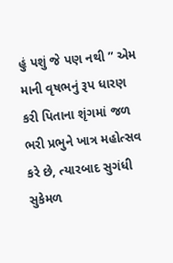હું પશું જે પણ નથી ” એમ માની વૃષભનું રૂપ ધારણ કરી પિતાના શૃંગમાં જળ ભરી પ્રભુને ખાત્ર મહોત્સવ કરે છે, ત્યારબાદ સુગંધી સુકેમળ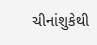ચીનાંશુકેથી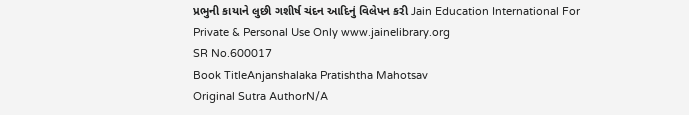પ્રભુની કાયાને લુછી ગશીર્ષ ચંદન આદિનું વિલેપન કરી Jain Education International For Private & Personal Use Only www.jainelibrary.org
SR No.600017
Book TitleAnjanshalaka Pratishtha Mahotsav
Original Sutra AuthorN/A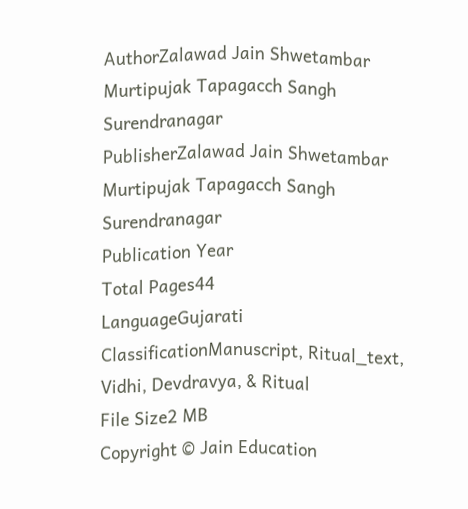AuthorZalawad Jain Shwetambar Murtipujak Tapagacch Sangh Surendranagar
PublisherZalawad Jain Shwetambar Murtipujak Tapagacch Sangh Surendranagar
Publication Year
Total Pages44
LanguageGujarati
ClassificationManuscript, Ritual_text, Vidhi, Devdravya, & Ritual
File Size2 MB
Copyright © Jain Education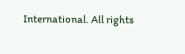International. All rights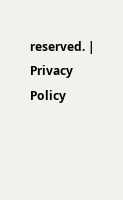reserved. | Privacy Policy